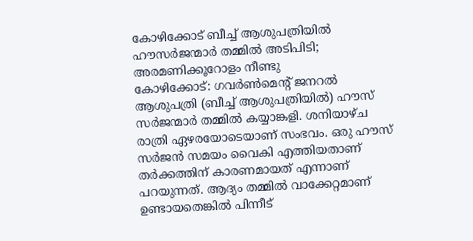കോഴിക്കോട് ബീച്ച് ആശുപത്രിയിൽ ഹൗസർജന്മാർ തമ്മിൽ അടിപിടി; അരമണിക്കൂറോളം നീണ്ടു
കോഴിക്കോട്: ഗവർൺമെന്റ് ജനറൽ ആശുപത്രി (ബീച്ച് ആശുപത്രിയിൽ) ഹൗസ് സർജന്മാർ തമ്മിൽ കയ്യാങ്കളി. ശനിയാഴ്ച രാത്രി ഏഴരയോടെയാണ് സംഭവം. ഒരു ഹൗസ് സർജൻ സമയം വൈകി എത്തിയതാണ് തർക്കത്തിന് കാരണമായത് എന്നാണ് പറയുന്നത്. ആദ്യം തമ്മിൽ വാക്കേറ്റമാണ് ഉണ്ടായതെങ്കിൽ പിന്നീട്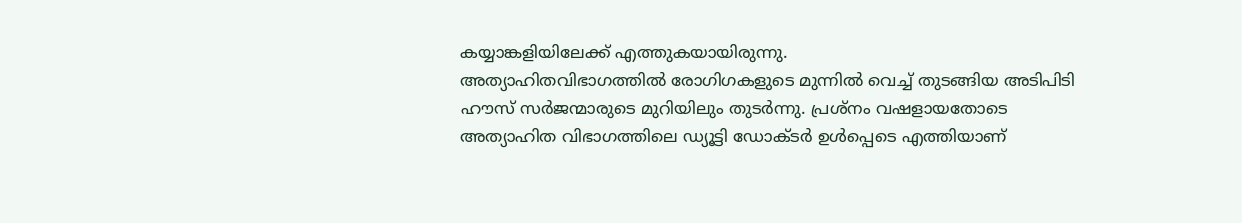കയ്യാങ്കളിയിലേക്ക് എത്തുകയായിരുന്നു.
അത്യാഹിതവിഭാഗത്തിൽ രോഗിഗകളുടെ മുന്നിൽ വെച്ച് തുടങ്ങിയ അടിപിടി ഹൗസ് സർജന്മാരുടെ മുറിയിലും തുടർന്നു. പ്രശ്നം വഷളായതോടെ അത്യാഹിത വിഭാഗത്തിലെ ഡ്യൂട്ടി ഡോക്ടർ ഉൾപ്പെടെ എത്തിയാണ്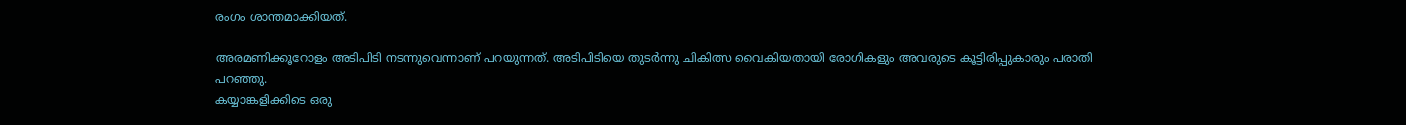രംഗം ശാന്തമാക്കിയത്.

അരമണിക്കൂറോളം അടിപിടി നടന്നുവെന്നാണ് പറയുന്നത്. അടിപിടിയെ തുടർന്നു ചികിത്സ വൈകിയതായി രോഗികളും അവരുടെ കൂട്ടിരിപ്പുകാരും പരാതി പറഞ്ഞു.
കയ്യാങ്കളിക്കിടെ ഒരു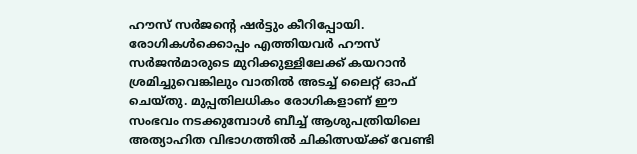ഹൗസ് സർജന്റെ ഷർട്ടും കീറിപ്പോയി. രോഗികൾക്കൊപ്പം എത്തിയവർ ഹൗസ് സർജൻമാരുടെ മുറിക്കുള്ളിലേക്ക് കയറാൻ ശ്രമിച്ചുവെങ്കിലും വാതിൽ അടച്ച് ലൈറ്റ് ഓഫ് ചെയ്തു. മുപ്പതിലധികം രോഗികളാണ് ഈ സംഭവം നടക്കുമ്പോൾ ബീച്ച് ആശുപത്രിയിലെ അത്യാഹിത വിഭാഗത്തിൽ ചികിത്സയ്ക്ക് വേണ്ടി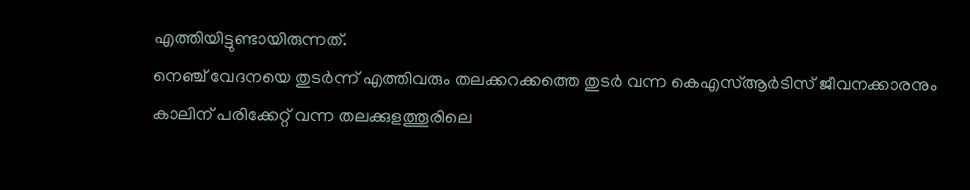എത്തിയിട്ടുണ്ടായിരുന്നത്.
നെഞ്ച് വേദനയെ തുടർന്ന് എത്തിവരും തലക്കറക്കത്തെ തുടർ വന്ന കെഎസ്ആർടിസ് ജീവനക്കാരനും കാലിന് പരിക്കേറ്റ് വന്ന തലക്കുളത്തൂരിലെ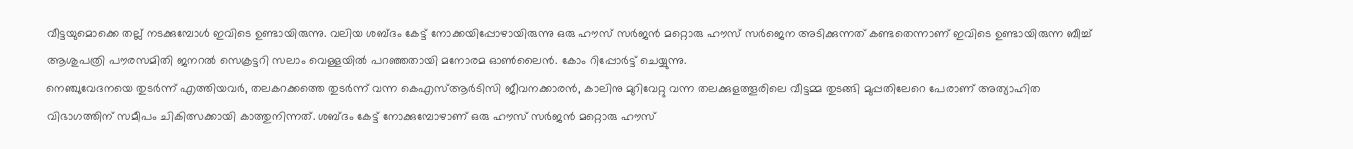വീട്ടയുമൊക്കെ തല്ല് നടക്കുമ്പോൾ ഇവിടെ ഉണ്ടായിരുന്നു. വലിയ ശബ്ദം കേട്ട് നോക്കയിപ്പോഴായിരുന്നു ഒരു ഹൗസ് സർജൻ മറ്റൊരു ഹൗസ് സർജെന അടിക്കുന്നത് കണ്ടതെന്നാണ് ഇവിടെ ഉണ്ടായിരുന്ന ബീച്ച് ആശുപത്രി പൗരസമിതി ജനറൽ സെക്രട്ടറി സലാം വെള്ളയിൽ പറഞ്ഞതായി മനോരമ ഓൺലൈൻ. കോം റിപ്പോർട്ട് ചെയ്യുന്നു.
നെഞ്ചുവേദനയെ തുടർന്ന് എത്തിയവർ, തലകറക്കത്തെ തുടർന്ന് വന്ന കെഎസ്ആർടിസി ജീവനക്കാരൻ, കാലിനു മുറിവേറ്റു വന്ന തലക്കുളത്തൂരിലെ വീട്ടമ്മ തുടങ്ങി മുപ്പതിലേറെ പേരാണ് അത്യാഹിത വിഭാഗത്തിന് സമീപം ചികിത്സക്കായി കാത്തുനിന്നത്. ശബ്ദം കേട്ട് നോക്കുമ്പോഴാണ് ഒരു ഹൗസ് സർജൻ മറ്റൊരു ഹൗസ്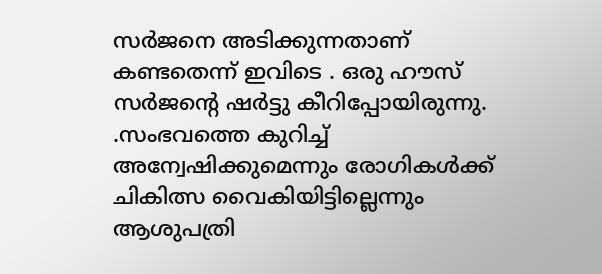സർജനെ അടിക്കുന്നതാണ് കണ്ടതെന്ന് ഇവിടെ . ഒരു ഹൗസ് സർജന്റെ ഷർട്ടു കീറിപ്പോയിരുന്നു. .സംഭവത്തെ കുറിച്ച് അന്വേഷിക്കുമെന്നും രോഗികൾക്ക് ചികിത്സ വൈകിയിട്ടില്ലെന്നും ആശുപത്രി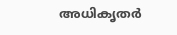അധികൃതർ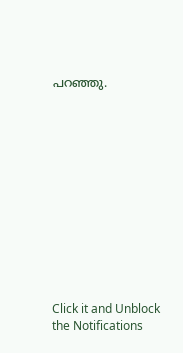പറഞ്ഞു.












Click it and Unblock the Notifications